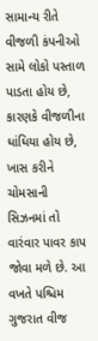સામાન્ય રીતે વીજળી કંપનીઓ સામે લોકો પસ્તાળ પાડતા હોય છે, કારણકે વીજળીના ધાંધિયા હોય છે, ખાસ કરીને ચોમસાની સિઝનમાં તો વારંવાર પાવર કાપ જોવા મળે છે. આ વખતે પશ્ચિમ ગુજરાત વીજ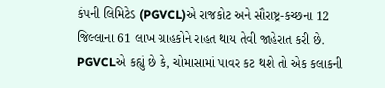કંપની લિમિટેડ (PGVCL)એ રાજકોટ અને સૌરાષ્ટ્ર-કચ્છના 12 જિલ્લાના 61 લાખ ગ્રાહકોને રાહત થાય તેવી જાહેરાત કરી છે.
PGVCLએ કહ્યું છે કે, ચોમાસામાં પાવર કટ થશે તો એક કલાકની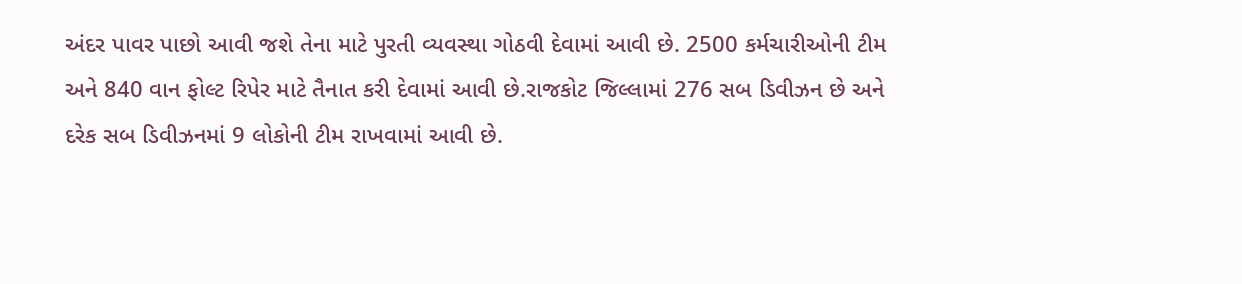અંદર પાવર પાછો આવી જશે તેના માટે પુરતી વ્યવસ્થા ગોઠવી દેવામાં આવી છે. 2500 કર્મચારીઓની ટીમ અને 840 વાન ફોલ્ટ રિપેર માટે તૈનાત કરી દેવામાં આવી છે.રાજકોટ જિલ્લામાં 276 સબ ડિવીઝન છે અને દરેક સબ ડિવીઝનમાં 9 લોકોની ટીમ રાખવામાં આવી છે.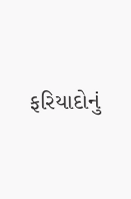ફરિયાદોનું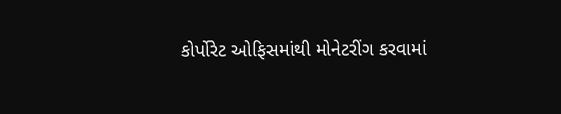કોર્પોરેટ ઓફિસમાંથી મોનેટરીંગ કરવામાં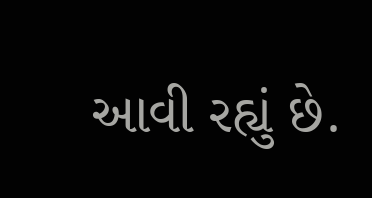આવી રહ્યું છે.